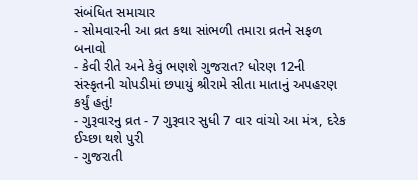સંબંધિત સમાચાર
- સોમવારની આ વ્રત કથા સાંભળી તમારા વ્રતને સફળ બનાવો
- કેવી રીતે અને કેવું ભણશે ગુજરાત? ધોરણ 12ની સંસ્કૃતની ચોપડીમાં છપાયું શ્રીરામે સીતા માતાનું અપહરણ કર્યું હતું!
- ગુરૂવારનુ વ્રત - 7 ગુરૂવાર સુધી 7 વાર વાંચો આ મંત્ર, દરેક ઈચ્છા થશે પુરી
- ગુજરાતી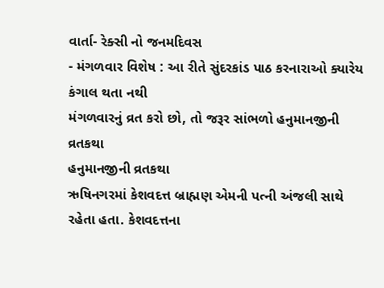વાર્તા- રેક્સી નો જનમદિવસ
- મંગળવાર વિશેષ : આ રીતે સુંદરકાંડ પાઠ કરનારાઓ ક્યારેય કંગાલ થતા નથી
મંગળવારનું વ્રત કરો છો, તો જરૂર સાંભળો હનુમાનજીની વ્રતકથા
હનુમાનજીની વ્રતકથા
ઋષિનગરમાં કેશવદત્ત બ્રાહ્મણ એમની પત્ની અંજલી સાથે રહેતા હતા. કેશવદત્તના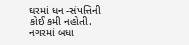ઘરમાં ધન -સંપત્તિની કોઈ કમી નહોતી. નગરમાં બધા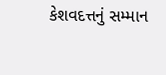કેશવદત્તનું સમ્માન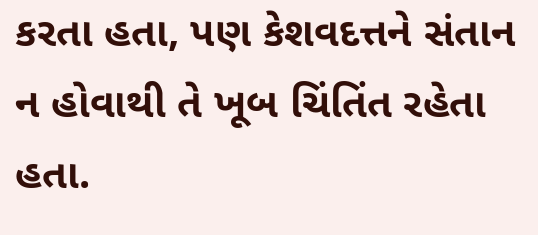કરતા હતા, પણ કેશવદત્તને સંતાન ન હોવાથી તે ખૂબ ચિંતિંત રહેતા હતા.